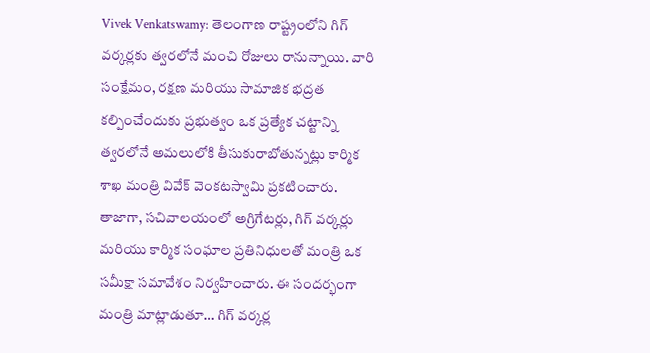Vivek Venkatswamy: తెలంగాణ రాష్ట్రంలోని గిగ్ వర్కర్లకు త్వరలోనే మంచి రోజులు రానున్నాయి. వారి సంక్షేమం, రక్షణ మరియు సామాజిక భద్రత కల్పించేందుకు ప్రభుత్వం ఒక ప్రత్యేక చట్టాన్ని త్వరలోనే అమలులోకి తీసుకురాబోతున్నట్లు కార్మిక శాఖ మంత్రి వివేక్ వెంకటస్వామి ప్రకటించారు.
తాజాగా, సచివాలయంలో అగ్రిగేటర్లు, గిగ్ వర్కర్లు మరియు కార్మిక సంఘాల ప్రతినిధులతో మంత్రి ఒక సమీక్షా సమావేశం నిర్వహించారు. ఈ సందర్భంగా మంత్రి మాట్లాడుతూ… గిగ్ వర్కర్ల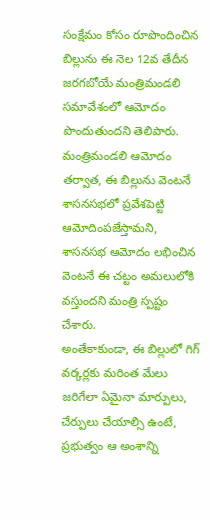సంక్షేమం కోసం రూపొందించిన బిల్లును ఈ నెల 12వ తేదీన జరగబోయే మంత్రిమండలి సమావేశంలో ఆమోదం పొందుతుందని తెలిపారు. మంత్రిమండలి ఆమోదం తర్వాత, ఈ బిల్లును వెంటనే శాసనసభలో ప్రవేశపెట్టి ఆమోదింపజేస్తామని, శాసనసభ ఆమోదం లభించిన వెంటనే ఈ చట్టం అమలులోకి వస్తుందని మంత్రి స్పష్టం చేశారు.
అంతేకాకుండా, ఈ బిల్లులో గిగ్ వర్కర్లకు మరింత మేలు జరిగేలా ఏమైనా మార్పులు, చేర్పులు చేయాల్సి ఉంటే, ప్రభుత్వం ఆ అంశాన్ని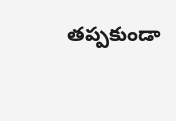తప్పకుండా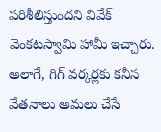పరిశీలిస్తుందని వివేక్ వెంకటస్వామి హామీ ఇచ్చారు. అలాగే, గిగ్ వర్కర్లకు కనీస వేతనాలు అమలు చేసే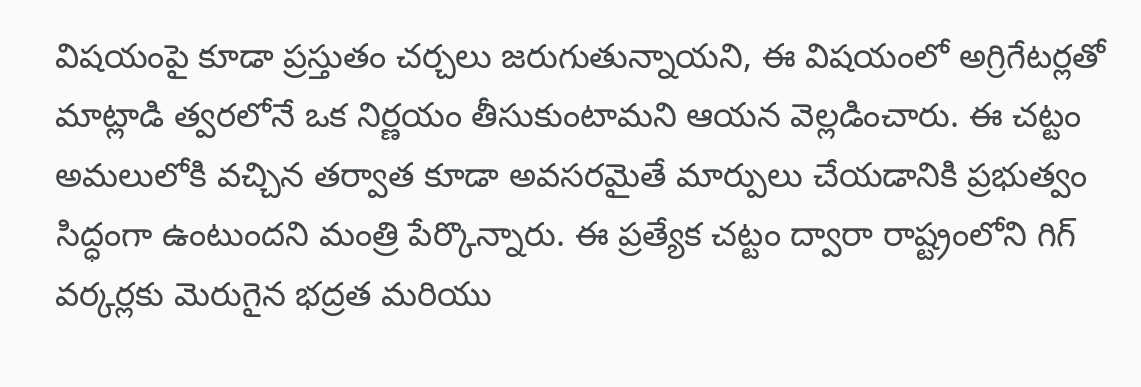విషయంపై కూడా ప్రస్తుతం చర్చలు జరుగుతున్నాయని, ఈ విషయంలో అగ్రిగేటర్లతో మాట్లాడి త్వరలోనే ఒక నిర్ణయం తీసుకుంటామని ఆయన వెల్లడించారు. ఈ చట్టం అమలులోకి వచ్చిన తర్వాత కూడా అవసరమైతే మార్పులు చేయడానికి ప్రభుత్వం సిద్ధంగా ఉంటుందని మంత్రి పేర్కొన్నారు. ఈ ప్రత్యేక చట్టం ద్వారా రాష్ట్రంలోని గిగ్ వర్కర్లకు మెరుగైన భద్రత మరియు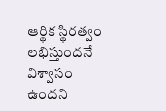ఆర్థిక స్థిరత్వం లభిస్తుందనే విశ్వాసం ఉందని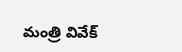మంత్రి వివేక్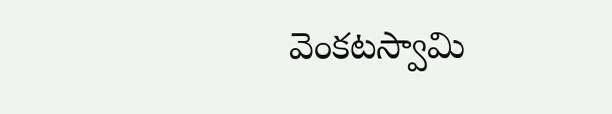వెంకటస్వామి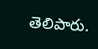తెలిపారు.